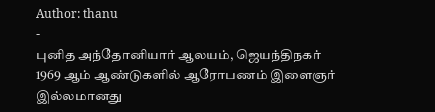Author: thanu
-
புனித அந்தோனியார் ஆலயம், ஜெயந்திநகர்
1969 ஆம் ஆண்டுகளில் ஆரோபணம் இளைஞர் இல்லமானது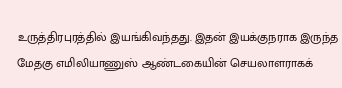உருத்திரபுரத்தில் இயங்கிவந்தது. இதன் இயக்குநராக இருந்த மேதகு எமிலியாணுஸ் ஆண்டகையின் செயலாளராகக்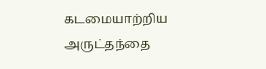கடமையாற்றிய அருட்தந்தை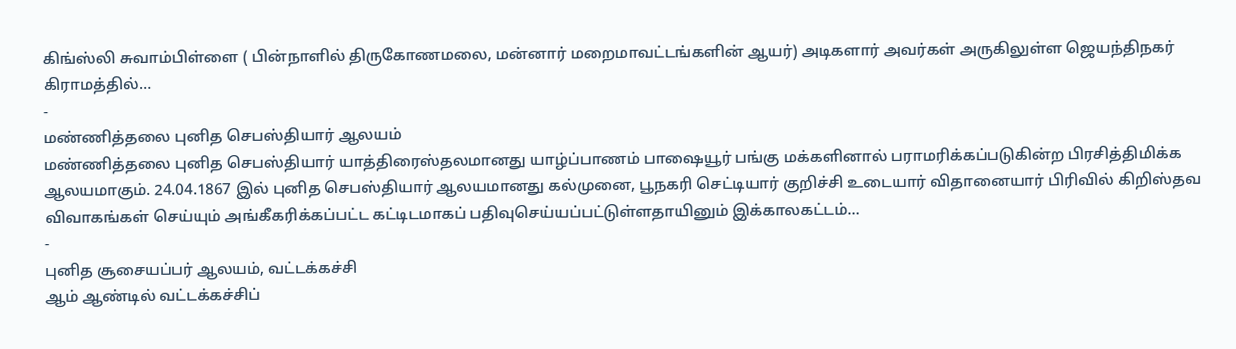கிங்ஸ்லி சுவாம்பிள்ளை ( பின்நாளில் திருகோணமலை, மன்னார் மறைமாவட்டங்களின் ஆயர்) அடிகளார் அவர்கள் அருகிலுள்ள ஜெயந்திநகர் கிராமத்தில்…
-
மண்ணித்தலை புனித செபஸ்தியார் ஆலயம்
மண்ணித்தலை புனித செபஸ்தியார் யாத்திரைஸ்தலமானது யாழ்ப்பாணம் பாஷையூர் பங்கு மக்களினால் பராமரிக்கப்படுகின்ற பிரசித்திமிக்க ஆலயமாகும். 24.04.1867 இல் புனித செபஸ்தியார் ஆலயமானது கல்முனை, பூநகரி செட்டியார் குறிச்சி உடையார் விதானையார் பிரிவில் கிறிஸ்தவ விவாகங்கள் செய்யும் அங்கீகரிக்கப்பட்ட கட்டிடமாகப் பதிவுசெய்யப்பட்டுள்ளதாயினும் இக்காலகட்டம்…
-
புனித சூசையப்பர் ஆலயம், வட்டக்கச்சி
ஆம் ஆண்டில் வட்டக்கச்சிப்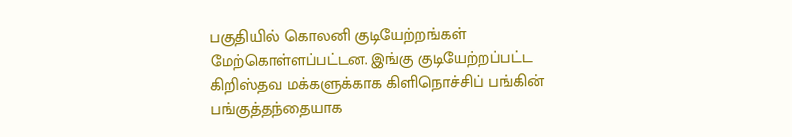பகுதியில் கொலனி குடியேற்றங்கள் மேற்கொள்ளப்பட்டன. இங்கு குடியேற்றப்பட்ட கிறிஸ்தவ மக்களுக்காக கிளிநொச்சிப் பங்கின் பங்குத்தந்தையாக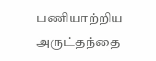பணியாற்றிய அருட்தந்தை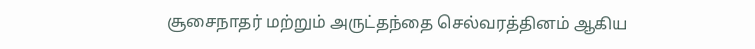சூசைநாதர் மற்றும் அருட்தந்தை செல்வரத்தினம் ஆகிய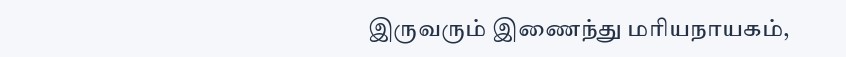இருவரும் இணைந்து மரியநாயகம்,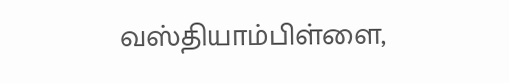வஸ்தியாம்பிள்ளை,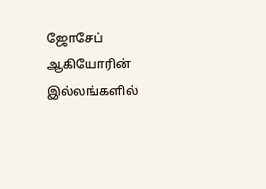ஜோசேப் ஆகியோரின் இல்லங்களில்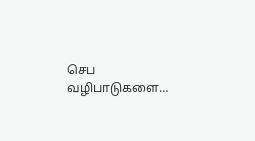செப வழிபாடுகளை…